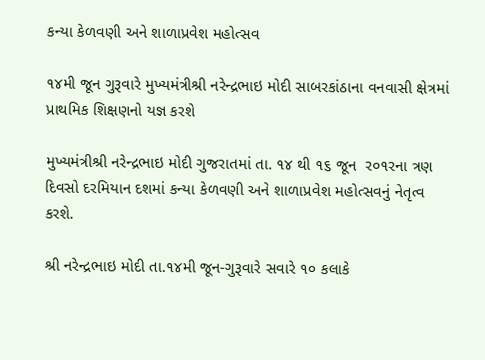કન્યા કેળવણી અને શાળાપ્રવેશ મહોત્સવ

૧૪મી જૂન ગુરૂવારે મુખ્યમંત્રીશ્રી નરેન્દ્રભાઇ મોદી સાબરકાંઠાના વનવાસી ક્ષેત્રમાં પ્રાથમિક શિક્ષણનો યજ્ઞ કરશે

મુખ્યમંત્રીશ્રી નરેન્દ્રભાઇ મોદી ગુજરાતમાં તા. ૧૪ થી ૧૬ જૂન  ર૦૧રના ત્રણ દિવસો દરમિયાન દશમાં કન્યા કેળવણી અને શાળાપ્રવેશ મહોત્સવનું નેતૃત્વ કરશે.

શ્રી નરેન્દ્રભાઇ મોદી તા.૧૪મી જૂન-ગુરૂવારે સવારે ૧૦ કલાકે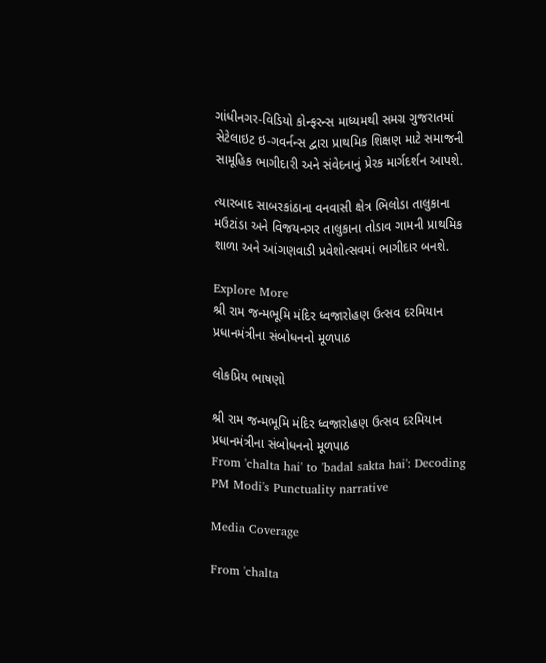ગાંધીનગર-વિડિયો કોન્ફરન્સ માધ્યમથી સમગ્ર ગુજરાતમાં સેટેલાઇટ ઇ-ગવર્નન્સ દ્વારા પ્રાથમિક શિક્ષણ માટે સમાજની સામૂહિક ભાગીદારી અને સંવેદનાનું પ્રેરક માર્ગદર્શન આપશે.

ત્યારબાદ સાબરકાંઠાના વનવાસી ક્ષેત્ર ભિલોડા તાલુકાના મઉટાંડા અને વિજયનગર તાલુકાના તોડાવ ગામની પ્રાથમિક શાળા અને આંગણવાડી પ્રવેશોત્સવમાં ભાગીદાર બનશે.

Explore More
શ્રી રામ જન્મભૂમિ મંદિર ધ્વજારોહણ ઉત્સવ દરમિયાન પ્રધાનમંત્રીના સંબોધનનો મૂળપાઠ

લોકપ્રિય ભાષણો

શ્રી રામ જન્મભૂમિ મંદિર ધ્વજારોહણ ઉત્સવ દરમિયાન પ્રધાનમંત્રીના સંબોધનનો મૂળપાઠ
From 'chalta hai' to 'badal sakta hai': Decoding PM Modi's Punctuality narrative

Media Coverage

From 'chalta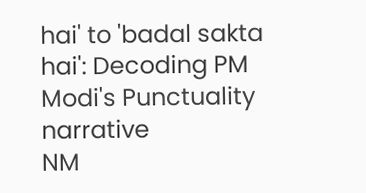hai' to 'badal sakta hai': Decoding PM Modi's Punctuality narrative
NM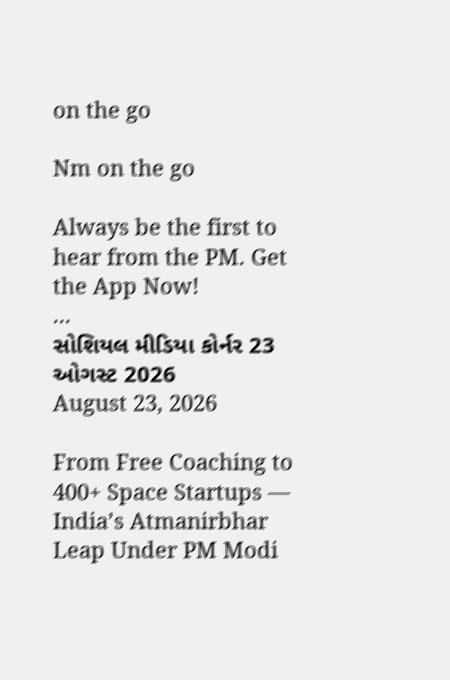on the go

Nm on the go

Always be the first to hear from the PM. Get the App Now!
...
સોશિયલ મીડિયા કોર્નર 23 ઓગસ્ટ 2026
August 23, 2026

From Free Coaching to 400+ Space Startups — India’s Atmanirbhar Leap Under PM Modi